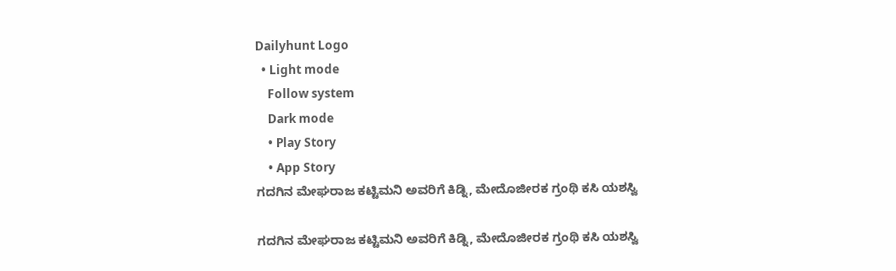Dailyhunt Logo
  • Light mode
    Follow system
    Dark mode
    • Play Story
    • App Story
ಗದಗಿನ ಮೇಘರಾಜ ಕಟ್ಟಿಮನಿ ಅವರಿಗೆ ಕಿಡ್ನಿ, ಮೇದೊಜೀರಕ ಗ್ರಂಥಿ ಕಸಿ ಯಶಸ್ವಿ

ಗದಗಿನ ಮೇಘರಾಜ ಕಟ್ಟಿಮನಿ ಅವರಿಗೆ ಕಿಡ್ನಿ, ಮೇದೊಜೀರಕ ಗ್ರಂಥಿ ಕಸಿ ಯಶಸ್ವಿ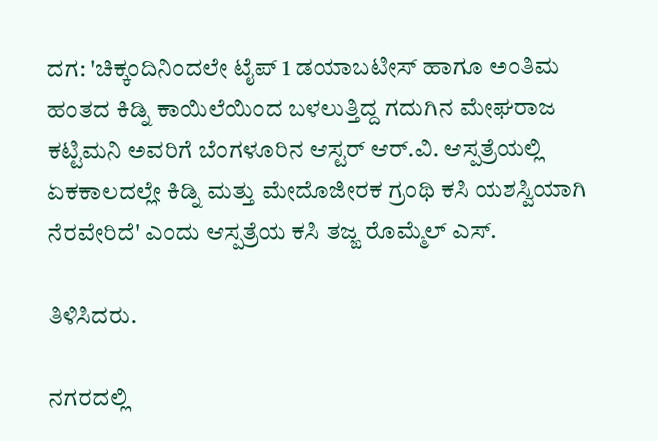ದಗ: 'ಚಿಕ್ಕಂದಿನಿಂದಲೇ ಟೈಪ್‌ 1 ಡಯಾಬಟೀಸ್‌ ಹಾಗೂ ಅಂತಿಮ ಹಂತದ ಕಿಡ್ನಿ ಕಾಯಿಲೆಯಿಂದ ಬಳಲುತ್ತಿದ್ದ ಗದುಗಿನ ಮೇಘರಾಜ ಕಟ್ಟಿಮನಿ ಅವರಿಗೆ ಬೆಂಗಳೂರಿನ ಆಸ್ಟರ್‌ ಆರ್‌.ವಿ. ಆಸ್ಪತ್ರೆಯಲ್ಲಿ ಏಕಕಾಲದಲ್ಲೇ ಕಿಡ್ನಿ ಮತ್ತು ಮೇದೊಜೀರಕ ಗ್ರಂಥಿ ಕಸಿ ಯಶಸ್ವಿಯಾಗಿ ನೆರವೇರಿದೆ' ಎಂದು ಆಸ್ಪತ್ರೆಯ ಕಸಿ ತಜ್ಙ ರೊಮ್ಮೆಲ್‌ ಎಸ್‌.

ತಿಳಿಸಿದರು.

ನಗರದಲ್ಲಿ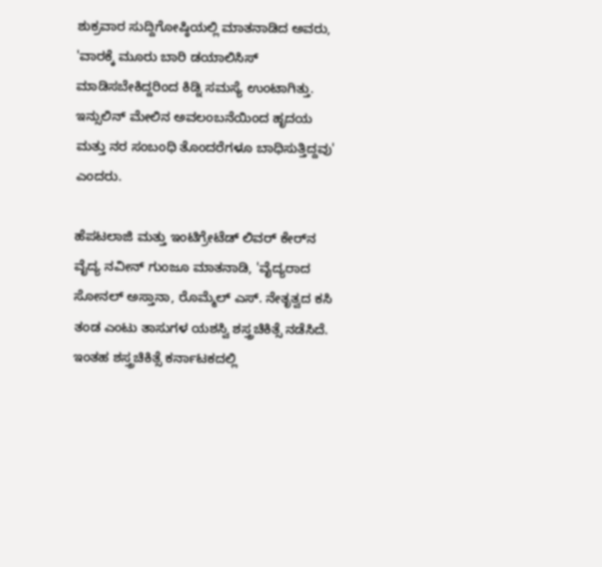ಶುಕ್ರವಾರ ಸುದ್ದಿಗೋಷ್ಠಿಯಲ್ಲಿ ಮಾತನಾಡಿದ ಅವರು, 'ವಾರಕ್ಕೆ ಮೂರು ಬಾರಿ ಡಯಾಲಿಸಿಸ್‌ ಮಾಡಿಸಬೇಕಿದ್ದರಿಂದ ಕಿಡ್ನಿ ಸಮಸ್ಯೆ ಉಂಟಾಗಿತ್ತು. ಇನ್ಸುಲಿನ್‌ ಮೇಲಿನ ಅವಲಂಬನೆಯಿಂದ ಹೃದಯ ಮತ್ತು ನರ ಸಂಬಂಧಿ ತೊಂದರೆಗಳೂ ಬಾಧಿಸುತ್ತಿದ್ದವು' ಎಂದರು.

ಹೆಪಟಲಾಜಿ ಮತ್ತು ಇಂಟಿಗ್ರೇಟೆಡ್‌ ಲಿವರ್‌ ಕೇರ್‌ನ ವೈದ್ಯ ನವೀನ್‌ ಗುಂಜೂ ಮಾತನಾಡಿ, 'ವೈದ್ಯರಾದ ಸೋನಲ್ ಅಸ್ತಾನಾ, ರೊಮ್ಮೆಲ್ ಎಸ್. ನೇತೃತ್ವದ ಕಸಿ ತಂಡ ಎಂಟು ತಾಸುಗಳ ಯಶಸ್ವಿ ಶಸ್ತ್ರಚಿಕಿತ್ಸೆ ನಡೆಸಿದೆ. ಇಂತಹ ಶಸ್ತ್ರಚಿಕಿತ್ಸೆ ಕರ್ನಾಟಕದಲ್ಲಿ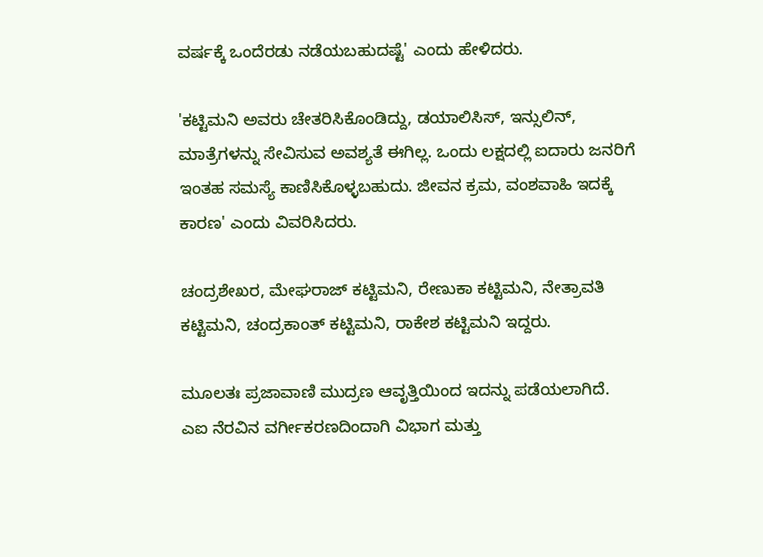ವರ್ಷಕ್ಕೆ ಒಂದೆರಡು ನಡೆಯಬಹುದಷ್ಟೆ' ಎಂದು ಹೇಳಿದರು.

'ಕಟ್ಟಿಮನಿ ಅವರು ಚೇತರಿಸಿಕೊಂಡಿದ್ದು, ಡಯಾಲಿಸಿಸ್, ಇನ್ಸುಲಿನ್, ಮಾತ್ರೆಗಳನ್ನು ಸೇವಿಸುವ ಅವಶ್ಯತೆ ಈಗಿಲ್ಲ. ಒಂದು ಲಕ್ಷದಲ್ಲಿ ಐದಾರು ಜನರಿಗೆ ಇಂತಹ ಸಮಸ್ಯೆ ಕಾಣಿಸಿಕೊಳ್ಳಬಹುದು. ಜೀವನ ಕ್ರಮ, ವಂಶವಾಹಿ ಇದಕ್ಕೆ ಕಾರಣ' ಎಂದು ವಿವರಿಸಿದರು.

ಚಂದ್ರಶೇಖರ, ಮೇಘರಾಜ್ ಕಟ್ಟಿಮನಿ, ರೇಣುಕಾ ಕಟ್ಟಿಮನಿ, ನೇತ್ರಾವತಿ ಕಟ್ಟಿಮನಿ, ಚಂದ್ರಕಾಂತ್ ಕಟ್ಟಿಮನಿ, ರಾಕೇಶ ಕಟ್ಟಿಮನಿ ಇದ್ದರು.

ಮೂಲತಃ ಪ್ರಜಾವಾಣಿ ಮುದ್ರಣ ಆವೃತ್ತಿಯಿಂದ ಇದನ್ನು ಪಡೆಯಲಾಗಿದೆ. ಎಐ ನೆರವಿನ ವರ್ಗೀಕರಣದಿಂದಾಗಿ ವಿಭಾಗ ಮತ್ತು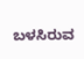ಬಳಸಿರುವ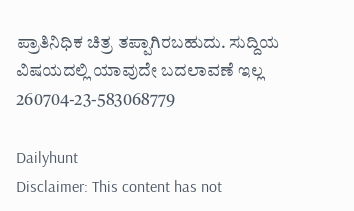ಪ್ರಾತಿನಿಧಿಕ ಚಿತ್ರ ತಪ್ಪಾಗಿರಬಹುದು. ಸುದ್ದಿಯ ವಿಷಯದಲ್ಲಿ ಯಾವುದೇ ಬದಲಾವಣೆ ಇಲ್ಲ
260704-23-583068779

Dailyhunt
Disclaimer: This content has not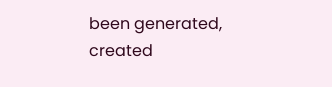been generated, created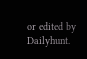or edited by Dailyhunt.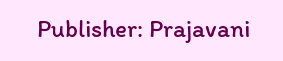Publisher: Prajavani